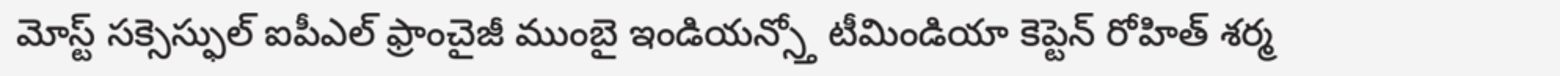మోస్ట్ సక్సెస్ఫుల్ ఐపీఎల్ ఫ్రాంచైజీ ముంబై ఇండియన్స్తో టీమిండియా కెప్టెన్ రోహిత్ శర్మ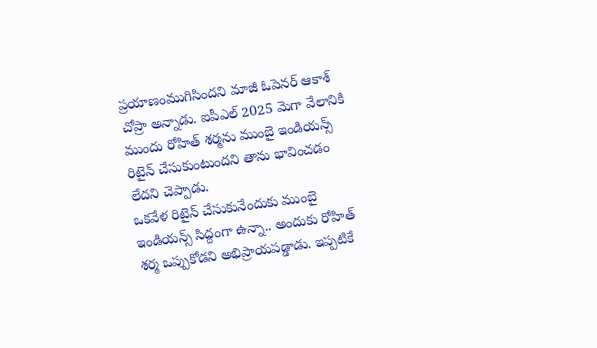ప్రయాణంముగిసిందని మాజీ ఓపెనర్ ఆకాశ్ చోప్రా అన్నాడు. ఐపీఎల్ 2025 మెగా వేలానికి ముందు రోహిత్ శర్మను ముంబై ఇండియన్స్ రిటైన్ చేసుకుంటుందని తాను భావించడం లేదని చెప్పాడు.
ఒకవేళ రిటైన్ చేసుకునేందుకు ముంబై ఇండియన్స్ సిద్దంగా ఉన్నా.. అందుకు రోహిత్ శర్మ ఒప్పుకోడని అభిప్రాయపడ్డాడు. ఇప్పటికే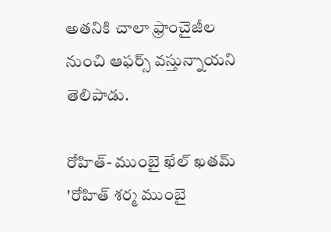అతనికి చాలా ఫ్రాంచైజీల నుంచి ఆఫర్స్ వస్తున్నాయని తెలిపాడు.

రోహిత్- ముంబై ఖేల్ ఖతమ్
'రోహిత్ శర్మ ముంబై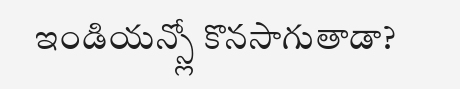ఇండియన్స్లో కొనసాగుతాడా?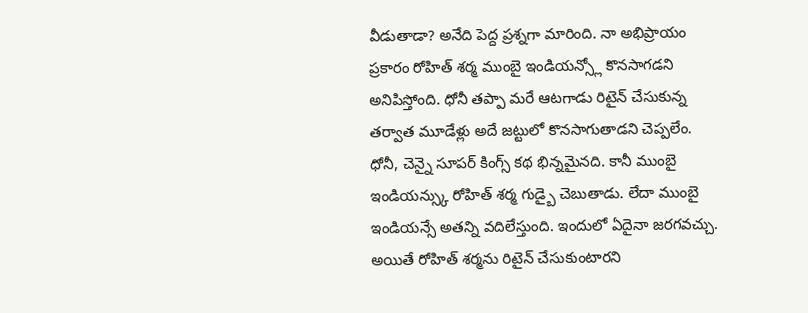వీడుతాడా? అనేది పెద్ద ప్రశ్నగా మారింది. నా అభిప్రాయం ప్రకారం రోహిత్ శర్మ ముంబై ఇండియన్స్లో కొనసాగడని అనిపిస్తోంది. ధోనీ తప్పా మరే ఆటగాడు రిటైన్ చేసుకున్న తర్వాత మూడేళ్లు అదే జట్టులో కొనసాగుతాడని చెప్పలేం.
ధోనీ, చెన్నై సూపర్ కింగ్స్ కథ భిన్నమైనది. కానీ ముంబై ఇండియన్స్కు రోహిత్ శర్మ గుడ్బై చెబుతాడు. లేదా ముంబై ఇండియన్సే అతన్ని వదిలేస్తుంది. ఇందులో ఏదైనా జరగవచ్చు. అయితే రోహిత్ శర్మను రిటైన్ చేసుకుంటారని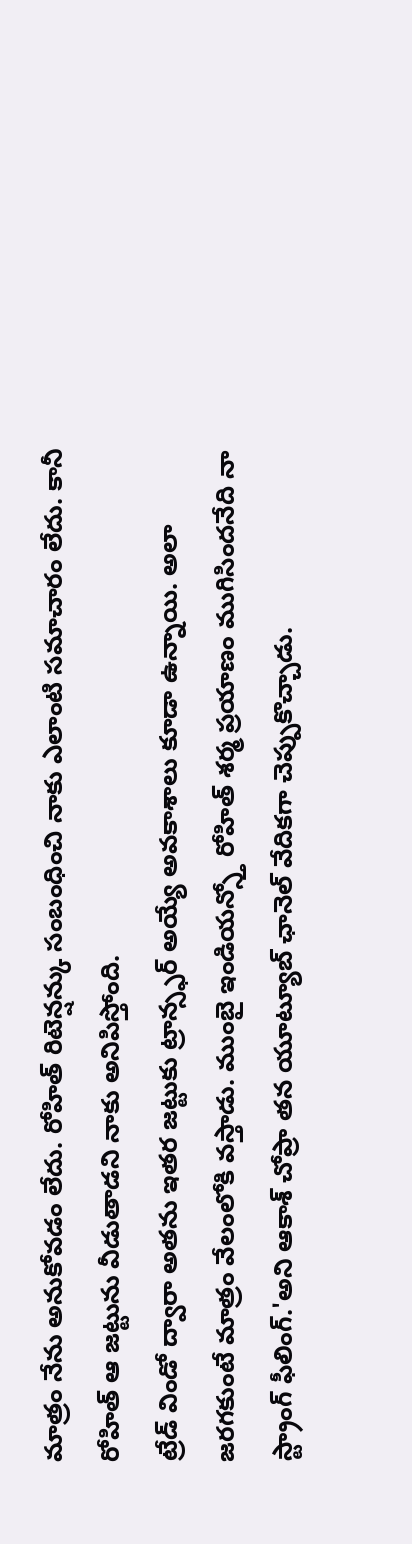మాత్రం నేను అనుకోవడం లేదు. రోహిత్ రిటెన్షన్కు సంబంధించి నాకు ఎలాంటి సమాచారం లేదు. కానీ రోహిత్ ఆ జట్టును వీడుతాడని నాకు అనిపిస్తోంది.
ట్రేడ్ విండో ద్వారా అతను ఇతర జట్టుకు ట్రాన్స్ఫర్ అయ్యే అవకాశాలు కూడా ఉన్నాయి. అలా జరగకుంటే మాత్రం వేలంలోకి వస్తాడు. ముంబై ఇండియన్స్తో రోహిత్ శర్మ ప్రయాణం ముగిసిందనేది నా స్ట్రాంగ్ ఫీలింగ్.'అని ఆకాశ్ చోప్రా తన యూట్యూబ్ ఛానెల్ వేదికగా చెప్పుకొచ్చాడు.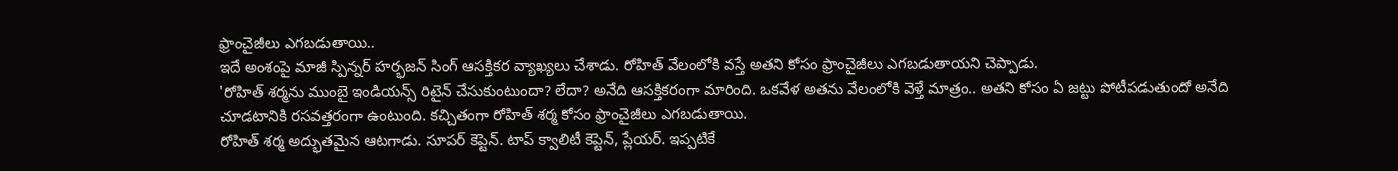ఫ్రాంచైజీలు ఎగబడుతాయి..
ఇదే అంశంపై మాజీ స్పిన్నర్ హర్భజన్ సింగ్ ఆసక్తికర వ్యాఖ్యలు చేశాడు. రోహిత్ వేలంలోకి వస్తే అతని కోసం ఫ్రాంచైజీలు ఎగబడుతాయని చెప్పాడు.
'రోహిత్ శర్మను ముంబై ఇండియన్స్ రిటైన్ చేసుకుంటుందా? లేదా? అనేది ఆసక్తికరంగా మారింది. ఒకవేళ అతను వేలంలోకి వెళ్తే మాత్రం.. అతని కోసం ఏ జట్టు పోటీపడుతుందో అనేది చూడటానికి రసవత్తరంగా ఉంటుంది. కచ్చితంగా రోహిత్ శర్మ కోసం ఫ్రాంచైజీలు ఎగబడుతాయి.
రోహిత్ శర్మ అద్భుతమైన ఆటగాడు. సూపర్ కెప్టెన్. టాప్ క్వాలిటీ కెప్టెన్, ప్లేయర్. ఇప్పటికే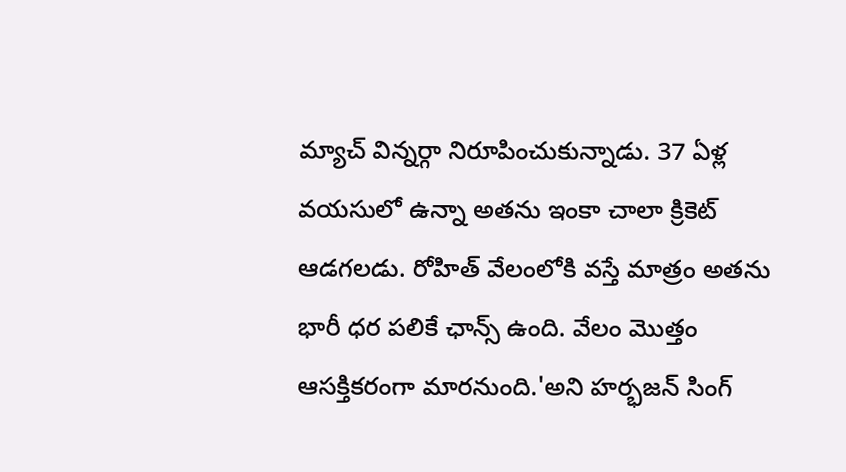మ్యాచ్ విన్నర్గా నిరూపించుకున్నాడు. 37 ఏళ్ల వయసులో ఉన్నా అతను ఇంకా చాలా క్రికెట్ ఆడగలడు. రోహిత్ వేలంలోకి వస్తే మాత్రం అతను భారీ ధర పలికే ఛాన్స్ ఉంది. వేలం మొత్తం ఆసక్తికరంగా మారనుంది.'అని హర్భజన్ సింగ్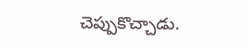చెప్పుకొచ్చాడు.